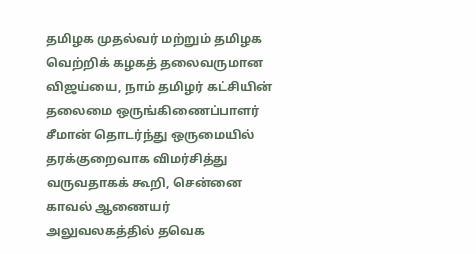தமிழக முதல்வர் மற்றும் தமிழக வெற்றிக் கழகத் தலைவருமான விஜய்யை, நாம் தமிழர் கட்சியின் தலைமை ஒருங்கிணைப்பாளர் சீமான் தொடர்ந்து ஒருமையில் தரக்குறைவாக விமர்சித்து வருவதாகக் கூறி, சென்னை காவல் ஆணையர் அலுவலகத்தில் தவெக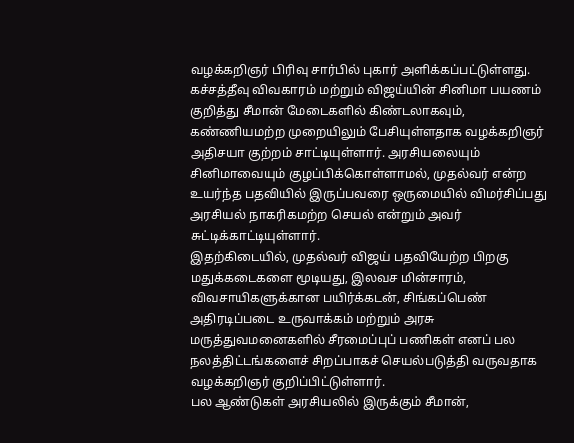வழக்கறிஞர் பிரிவு சார்பில் புகார் அளிக்கப்பட்டுள்ளது.
கச்சத்தீவு விவகாரம் மற்றும் விஜய்யின் சினிமா பயணம் குறித்து சீமான் மேடைகளில் கிண்டலாகவும், கண்ணியமற்ற முறையிலும் பேசியுள்ளதாக வழக்கறிஞர் அதிசயா குற்றம் சாட்டியுள்ளார். அரசியலையும் சினிமாவையும் குழப்பிக்கொள்ளாமல், முதல்வர் என்ற உயர்ந்த பதவியில் இருப்பவரை ஒருமையில் விமர்சிப்பது அரசியல் நாகரிகமற்ற செயல் என்றும் அவர் சுட்டிக்காட்டியுள்ளார்.
இதற்கிடையில், முதல்வர் விஜய் பதவியேற்ற பிறகு மதுக்கடைகளை மூடியது, இலவச மின்சாரம், விவசாயிகளுக்கான பயிர்க்கடன், சிங்கப்பெண் அதிரடிப்படை உருவாக்கம் மற்றும் அரசு மருத்துவமனைகளில் சீரமைப்புப் பணிகள் எனப் பல நலத்திட்டங்களைச் சிறப்பாகச் செயல்படுத்தி வருவதாக வழக்கறிஞர் குறிப்பிட்டுள்ளார்.
பல ஆண்டுகள் அரசியலில் இருக்கும் சீமான்,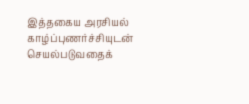இத்தகைய அரசியல் காழ்ப்புணர்ச்சியுடன் செயல்படுவதைக்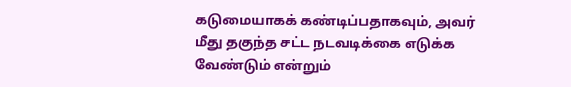கடுமையாகக் கண்டிப்பதாகவும், அவர் மீது தகுந்த சட்ட நடவடிக்கை எடுக்க வேண்டும் என்றும்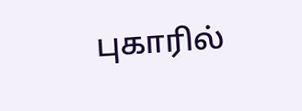புகாரில்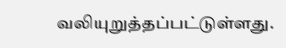வலியுறுத்தப்பட்டுள்ளது.